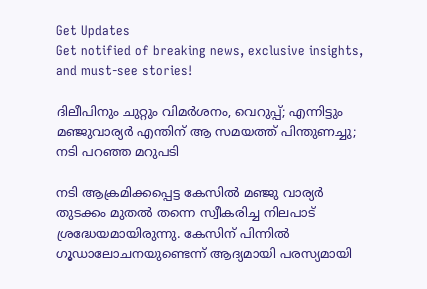Get Updates
Get notified of breaking news, exclusive insights, and must-see stories!

ദിലീപിനും ചുറ്റും വിമർശനം, വെറുപ്പ്; എന്നിട്ടും മഞ്ജുവാര്യര്‍ എന്തിന് ആ സമയത്ത് പിന്തുണച്ചു; നടി പറഞ്ഞ മറുപടി

നടി ആക്രമിക്കപ്പെട്ട കേസില്‍ മഞ്ജു വാര്യർ തുടക്കം മുതല്‍ തന്നെ സ്വീകരിച്ച നിലപാട് ശ്രദ്ധേയമായിരുന്നു. കേസിന് പിന്നില്‍ ഗൂഡാലോചനയുണ്ടെന്ന് ആദ്യമായി പരസ്യമായി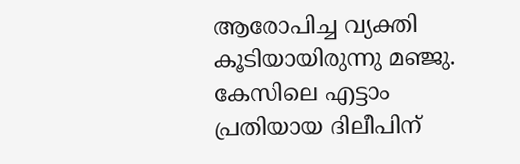ആരോപിച്ച വ്യക്തി കൂടിയായിരുന്നു മഞ്ജു. കേസിലെ എട്ടാം പ്രതിയായ ദിലീപിന്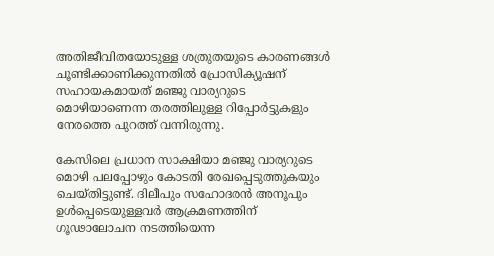അതിജീവിതയോടുള്ള ശത്രുതയുടെ കാരണങ്ങള്‍ ചൂണ്ടിക്കാണിക്കുന്നതില്‍ പ്രോസിക്യൂഷന് സഹായകമായത് മഞ്ജു വാര്യറുടെ മൊഴിയാണെന്ന തരത്തിലുള്ള റിപ്പോർട്ടുകളും നേരത്തെ പുറത്ത് വന്നിരുന്നു.

കേസിലെ പ്രധാന സാക്ഷിയാ മഞ്ജു വാര്യറുടെ മൊഴി പലപ്പോഴും കോടതി രേഖപ്പെടുത്തുകയും ചെയ്തിട്ടുണ്ട്. ദിലീപും സഹോദരൻ അനൂപും ഉൾപ്പെടെയുള്ളവർ ആക്രമണത്തിന് ഗൂഢാലോചന നടത്തിയെന്ന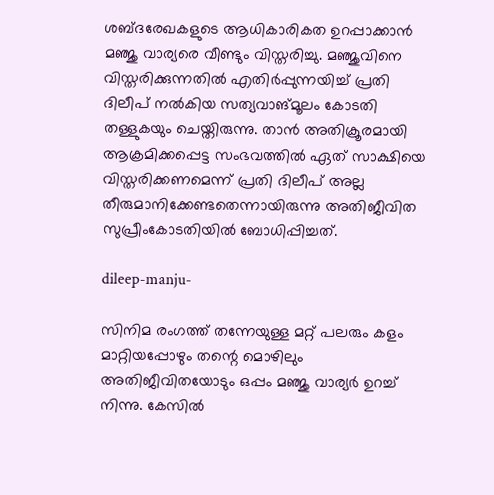ശബ്ദരേഖകളുടെ ആധികാരികത ഉറപ്പാക്കാൻ മഞ്ജു വാര്യരെ വീണ്ടും വിസ്തരിച്ചു. മഞ്ജുവിനെ വിസ്തരിക്കുന്നതിൽ എതിർപ്പുന്നയിച്ച് പ്രതി ദിലീപ് നൽകിയ സത്യവാങ്മൂലം കോടതി തള്ളുകയും ചെയ്തിരുന്നു. താൻ അതിക്രൂരമായി ആക്രമിക്കപ്പെട്ട സംഭവത്തിൽ ഏത് സാക്ഷിയെ വിസ്തരിക്കണമെന്ന് പ്രതി ദിലീപ് അല്ല തീരുമാനിക്കേണ്ടതെന്നായിരുന്നു അതിജീവിത സുപ്രീംകോടതിയിൽ ബോധിപ്പിച്ചത്.

dileep-manju-

സിനിമ രംഗത്ത് തന്നേയുള്ള മറ്റ് പലരും കളം മാറ്റിയപ്പോഴും തന്റെ മൊഴിലും അതിജീവിതയോടും ഒപ്പം മഞ്ജു വാര്യർ ഉറച്ച് നിന്നു. കേസില്‍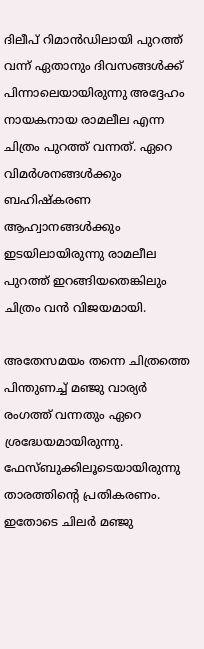ദിലീപ് റിമാന്‍ഡിലായി പുറത്ത് വന്ന് ഏതാനും ദിവസങ്ങള്‍ക്ക് പിന്നാലെയായിരുന്നു അദ്ദേഹം നായകനായ രാമലീല എന്ന ചിത്രം പുറത്ത് വന്നത്. ഏറെ വിമർശനങ്ങള്‍ക്കും ബഹിഷ്കരണ ആഹ്വാനങ്ങള്‍ക്കും ഇടയിലായിരുന്നു രാമലീല പുറത്ത് ഇറങ്ങിയതെങ്കിലും ചിത്രം വന്‍ വിജയമായി.

അതേസമയം തന്നെ ചിത്രത്തെ പിന്തുണച്ച് മഞ്ജു വാര്യർ രംഗത്ത് വന്നതും ഏറെ ശ്രദ്ധേയമായിരുന്നു. ഫേസ്ബുക്കിലൂടെയായിരുന്നു താരത്തിന്റെ പ്രതികരണം. ഇതോടെ ചിലർ മഞ്ജു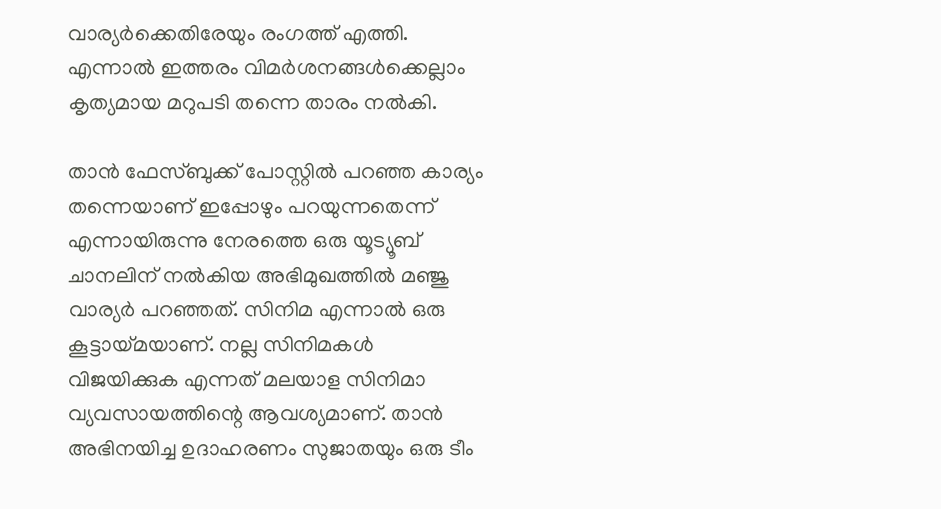വാര്യർക്കെതിരേയും രംഗത്ത് എത്തി. എന്നാല്‍ ഇത്തരം വിമർശനങ്ങള്‍ക്കെല്ലാം കൃത്യമായ മറുപടി തന്നെ താരം നല്‍കി.

താന്‍ ഫേസ്ബുക്ക് പോസ്റ്റില്‍ പറഞ്ഞ കാര്യം തന്നെയാണ് ഇപ്പോഴും പറയുന്നതെന്ന് എന്നായിരുന്നു നേരത്തെ ഒരു യൂട്യൂബ് ചാനലിന് നല്‍കിയ അഭിമുഖത്തില്‍ മഞ്ജു വാര്യർ പറഞ്ഞത്. സിനിമ എന്നാല്‍ ഒരു കൂട്ടായ്മയാണ്. നല്ല സിനിമകള്‍ വിജയിക്കുക എന്നത് മലയാള സിനിമാ വ്യവസായത്തിന്റെ ആവശ്യമാണ്. താന്‍ അഭിനയിച്ച ഉദാഹരണം സുജാതയും ഒരു ടീം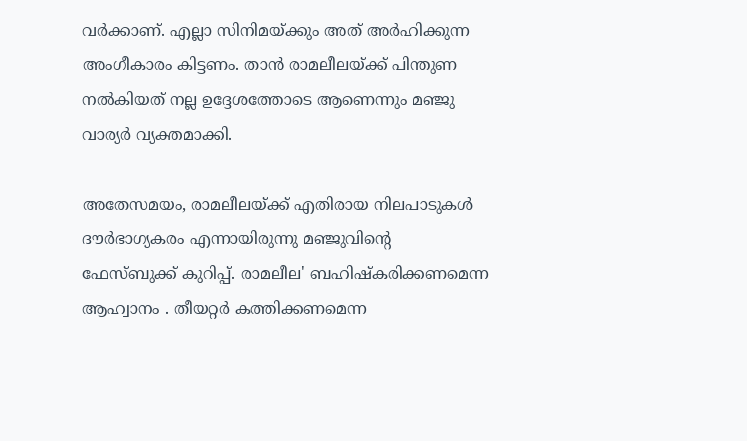വര്‍ക്കാണ്. എല്ലാ സിനിമയ്ക്കും അത് അര്‍ഹിക്കുന്ന അംഗീകാരം കിട്ടണം. താന്‍ രാമലീലയ്ക്ക് പിന്തുണ നല്‍കിയത് നല്ല ഉദ്ദേശത്തോടെ ആണെന്നും മഞ്ജു വാര്യര്‍ വ്യക്തമാക്കി.

അതേസമയം, രാമലീലയ്ക്ക് എതിരായ നിലപാടുകൾ ദൗർഭാഗ്യകരം എന്നായിരുന്നു മഞ്ജുവിന്റെ ഫേസ്ബുക്ക് കുറിപ്പ്. രാമലീല' ബഹിഷ്‌കരിക്കണമെന്ന ആഹ്വാനം . തീയറ്റര്‍ കത്തിക്കണമെന്ന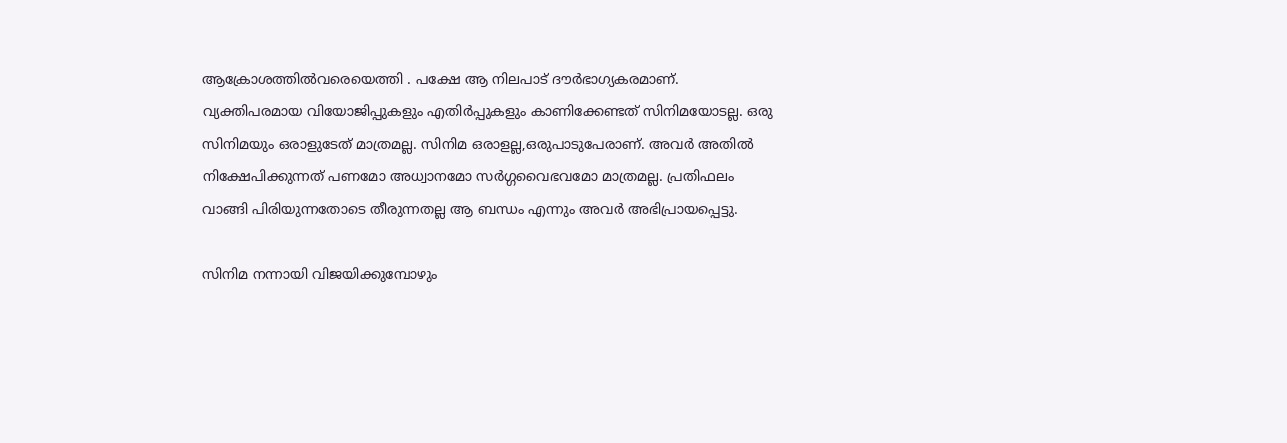ആക്രോശത്തില്‍വരെയെത്തി . പക്ഷേ ആ നിലപാട് ദൗര്‍ഭാഗ്യകരമാണ്. വ്യക്തിപരമായ വിയോജിപ്പുകളും എതിര്‍പ്പുകളും കാണിക്കേണ്ടത് സിനിമയോടല്ല. ഒരു സിനിമയും ഒരാളുടേത് മാത്രമല്ല. സിനിമ ഒരാളല്ല,ഒരുപാടുപേരാണ്. അവര്‍ അതില്‍ നിക്ഷേപിക്കുന്നത് പണമോ അധ്വാനമോ സര്‍ഗ്ഗവൈഭവമോ മാത്രമല്ല. പ്രതിഫലം വാങ്ങി പിരിയുന്നതോടെ തീരുന്നതല്ല ആ ബന്ധം എന്നും അവർ അഭിപ്രായപ്പെട്ടു.

സിനിമ നന്നായി വിജയിക്കുമ്പോഴും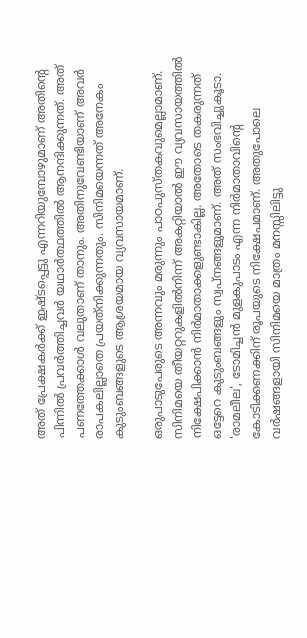അത് പ്രേക്ഷകര്‍ക്ക് ഇഷ്ടപ്പെട്ടു എന്നറിയുമ്പോഴുമാണ് അതിന്റെ പിന്നില്‍ പ്രവര്‍ത്തിച്ചവര്‍ യഥാര്‍ത്ഥത്തില്‍ ആനന്ദിക്കുന്നത്. അത് പണത്തേക്കാള്‍ വലുതാണ് താനും. അതിനുവേണ്ടിയാണ് അവര്‍ രാപകലില്ലാതെ പ്രയത്‌നിക്കുന്നതും. സിനിമയെന്നത് അനേകം കുടുംബങ്ങളുടെ ആശ്രയമായ വ്യവസായമാണ്.

ഒരുപാടുപേരുടെ അന്നവും മരുന്നും പാഠപുസ്തകവുമെല്ലാമാണ്. സിനിമയെ തീയറ്ററുകളില്‍നിന്ന് അകറ്റിയാല്‍ ഈ വ്യവസായത്തില്‍ നിക്ഷേപിക്കാന്‍ നിര്‍മാതാക്കളുണ്ടാകില്ല. അതോടെ തകരുന്നത് ഒട്ടേറെ കുടുംബങ്ങളും സ്വപ്നങ്ങളുമാണ്. അത് സംഭവിച്ചുകൂടാ. 'രാമലീല', ടോമിച്ചന്‍ മുളകുപാടം എന്ന നിര്‍മാതാവിന്റെ കോടിക്കണക്കിന് രൂപയുടെ നിക്ഷേപമാണ്. അതുപോലെ വര്‍ഷങ്ങളായി സിനിമയെ മാത്രം മനസ്സിലിട്ടു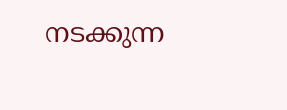നടക്കുന്ന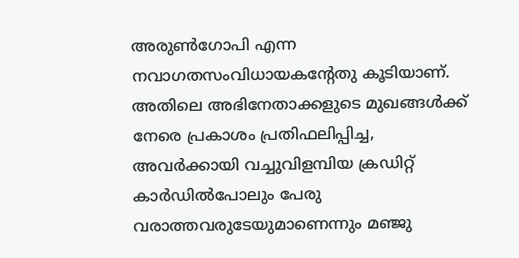അരുണ്‍ഗോപി എന്ന നവാഗതസംവിധായകന്റേതു കൂടിയാണ്. അതിലെ അഭിനേതാക്കളുടെ മുഖങ്ങള്‍ക്ക് നേരെ പ്രകാശം പ്രതിഫലിപ്പിച്ച, അവര്‍ക്കായി വച്ചുവിളമ്പിയ ക്രഡിറ്റ് കാര്‍ഡില്‍പോലും പേരു വരാത്തവരുടേയുമാണെന്നും മഞ്ജു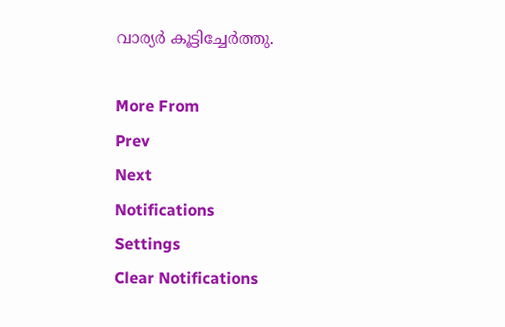വാര്യർ കൂട്ടിച്ചേർത്തു.

More From
Prev
Next
Notifications
Settings
Clear Notifications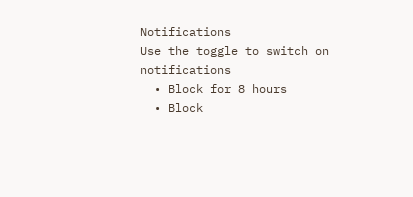Notifications
Use the toggle to switch on notifications
  • Block for 8 hours
  • Block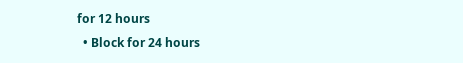for 12 hours
  • Block for 24 hours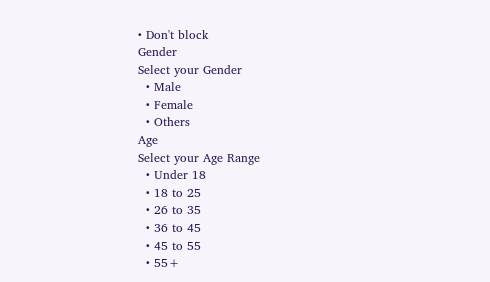• Don't block
Gender
Select your Gender
  • Male
  • Female
  • Others
Age
Select your Age Range
  • Under 18
  • 18 to 25
  • 26 to 35
  • 36 to 45
  • 45 to 55
  • 55+